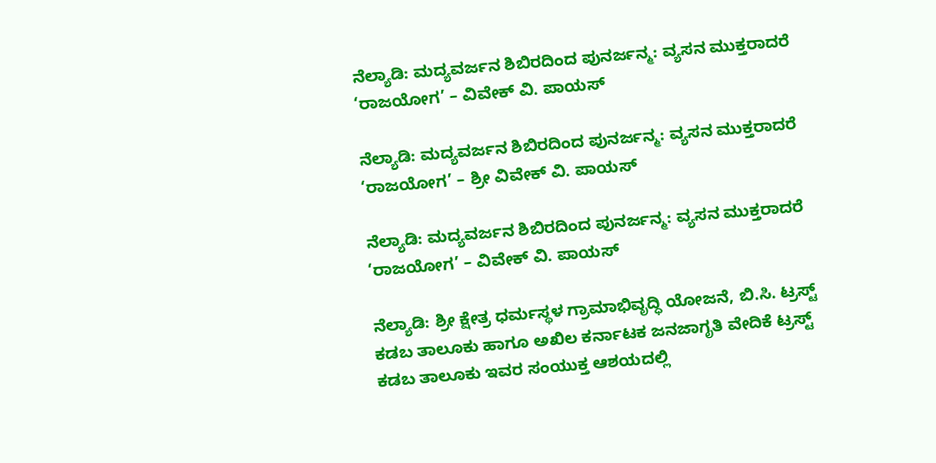ನೆಲ್ಯಾಡಿ: ಮದ್ಯವರ್ಜನ ಶಿಬಿರದಿಂದ ಪುನರ್ಜನ್ಮ: ವ್ಯಸನ ಮುಕ್ತರಾದರೆ ‘ರಾಜಯೋಗ’ – ವಿವೇಕ್ ವಿ. ಪಾಯಸ್

ನೆಲ್ಯಾಡಿ: ಮದ್ಯವರ್ಜನ ಶಿಬಿರದಿಂದ ಪುನರ್ಜನ್ಮ: ವ್ಯಸನ ಮುಕ್ತರಾದರೆ ‘ರಾಜಯೋಗ’ – ಶ್ರೀ ವಿವೇಕ್ ವಿ. ಪಾಯಸ್

ನೆಲ್ಯಾಡಿ: ಮದ್ಯವರ್ಜನ ಶಿಬಿರದಿಂದ ಪುನರ್ಜನ್ಮ: ವ್ಯಸನ ಮುಕ್ತರಾದರೆ ‘ರಾಜಯೋಗ’ – ವಿವೇಕ್ ವಿ. ಪಾಯಸ್

ನೆಲ್ಯಾಡಿ: ಶ್ರೀ ಕ್ಷೇತ್ರ ಧರ್ಮಸ್ಥಳ ಗ್ರಾಮಾಭಿವೃದ್ಧಿ ಯೋಜನೆ, ಬಿ.ಸಿ. ಟ್ರಸ್ಟ್ ಕಡಬ ತಾಲೂಕು ಹಾಗೂ ಅಖಿಲ ಕರ್ನಾಟಕ ಜನಜಾಗೃತಿ ವೇದಿಕೆ ಟ್ರಸ್ಟ್ ಕಡಬ ತಾಲೂಕು ಇವರ ಸಂಯುಕ್ತ ಆಶಯದಲ್ಲಿ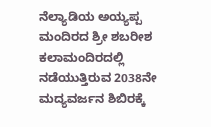ನೆಲ್ಯಾಡಿಯ ಅಯ್ಯಪ್ಪ ಮಂದಿರದ ಶ್ರೀ ಶಬರೀಶ ಕಲಾಮಂದಿರದಲ್ಲಿ ನಡೆಯುತ್ತಿರುವ 2038ನೇ ಮದ್ಯವರ್ಜನ ಶಿಬಿರಕ್ಕೆ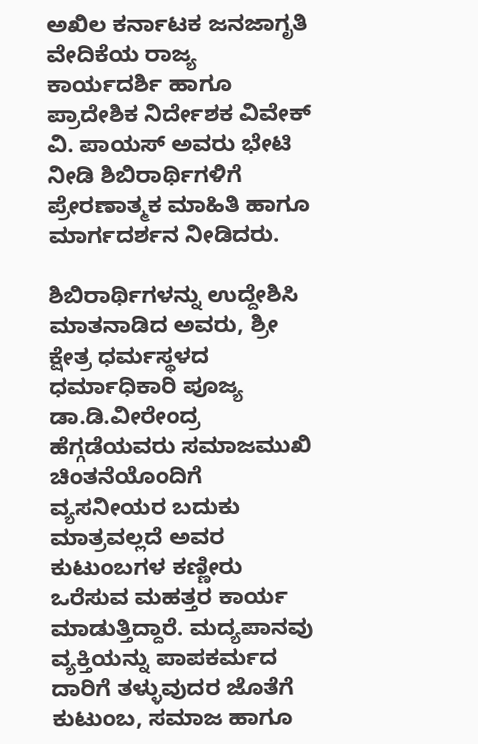ಅಖಿಲ ಕರ್ನಾಟಕ ಜನಜಾಗೃತಿ ವೇದಿಕೆಯ ರಾಜ್ಯ ಕಾರ್ಯದರ್ಶಿ ಹಾಗೂ ಪ್ರಾದೇಶಿಕ ನಿರ್ದೇಶಕ ವಿವೇಕ್ ವಿ. ಪಾಯಸ್ ಅವರು ಭೇಟಿ ನೀಡಿ ಶಿಬಿರಾರ್ಥಿಗಳಿಗೆ ಪ್ರೇರಣಾತ್ಮಕ ಮಾಹಿತಿ ಹಾಗೂ ಮಾರ್ಗದರ್ಶನ ನೀಡಿದರು.

ಶಿಬಿರಾರ್ಥಿಗಳನ್ನು ಉದ್ದೇಶಿಸಿ ಮಾತನಾಡಿದ ಅವರು, ಶ್ರೀ ಕ್ಷೇತ್ರ ಧರ್ಮಸ್ಥಳದ ಧರ್ಮಾಧಿಕಾರಿ ಪೂಜ್ಯ ಡಾ.ಡಿ.ವೀರೇಂದ್ರ ಹೆಗ್ಗಡೆಯವರು ಸಮಾಜಮುಖಿ ಚಿಂತನೆಯೊಂದಿಗೆ ವ್ಯಸನೀಯರ ಬದುಕು ಮಾತ್ರವಲ್ಲದೆ ಅವರ ಕುಟುಂಬಗಳ ಕಣ್ಣೀರು ಒರೆಸುವ ಮಹತ್ತರ ಕಾರ್ಯ ಮಾಡುತ್ತಿದ್ದಾರೆ. ಮದ್ಯಪಾನವು ವ್ಯಕ್ತಿಯನ್ನು ಪಾಪಕರ್ಮದ ದಾರಿಗೆ ತಳ್ಳುವುದರ ಜೊತೆಗೆ ಕುಟುಂಬ, ಸಮಾಜ ಹಾಗೂ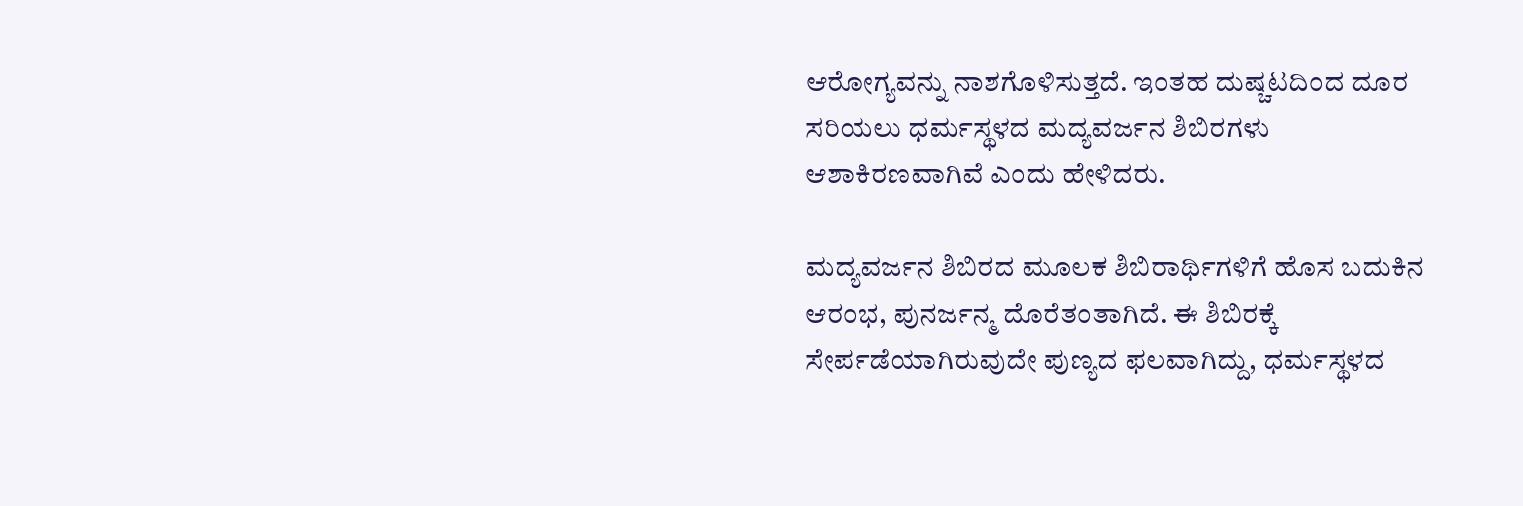ಆರೋಗ್ಯವನ್ನು ನಾಶಗೊಳಿಸುತ್ತದೆ. ಇಂತಹ ದುಷ್ಚಟದಿಂದ ದೂರ ಸರಿಯಲು ಧರ್ಮಸ್ಥಳದ ಮದ್ಯವರ್ಜನ ಶಿಬಿರಗಳು ಆಶಾಕಿರಣವಾಗಿವೆ ಎಂದು ಹೇಳಿದರು.

ಮದ್ಯವರ್ಜನ ಶಿಬಿರದ ಮೂಲಕ ಶಿಬಿರಾರ್ಥಿಗಳಿಗೆ ಹೊಸ ಬದುಕಿನ ಆರಂಭ, ಪುನರ್ಜನ್ಮ ದೊರೆತಂತಾಗಿದೆ. ಈ ಶಿಬಿರಕ್ಕೆ ಸೇರ್ಪಡೆಯಾಗಿರುವುದೇ ಪುಣ್ಯದ ಫಲವಾಗಿದ್ದು, ಧರ್ಮಸ್ಥಳದ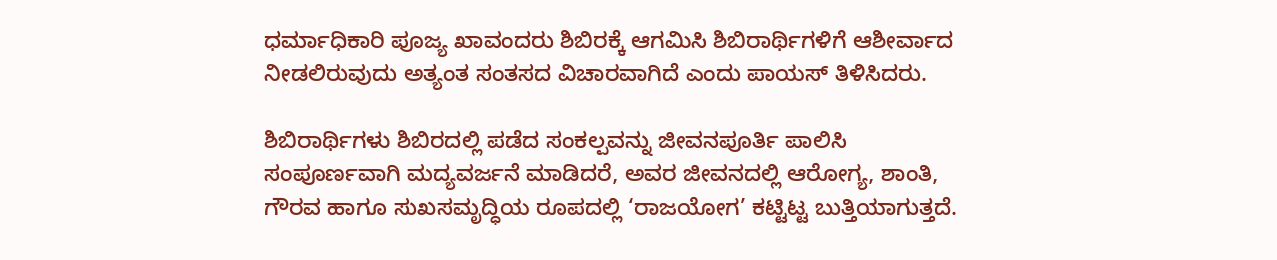ಧರ್ಮಾಧಿಕಾರಿ ಪೂಜ್ಯ ಖಾವಂದರು ಶಿಬಿರಕ್ಕೆ ಆಗಮಿಸಿ ಶಿಬಿರಾರ್ಥಿಗಳಿಗೆ ಆಶೀರ್ವಾದ ನೀಡಲಿರುವುದು ಅತ್ಯಂತ ಸಂತಸದ ವಿಚಾರವಾಗಿದೆ ಎಂದು ಪಾಯಸ್ ತಿಳಿಸಿದರು.

ಶಿಬಿರಾರ್ಥಿಗಳು ಶಿಬಿರದಲ್ಲಿ ಪಡೆದ ಸಂಕಲ್ಪವನ್ನು ಜೀವನಪೂರ್ತಿ ಪಾಲಿಸಿ ಸಂಪೂರ್ಣವಾಗಿ ಮದ್ಯವರ್ಜನೆ ಮಾಡಿದರೆ, ಅವರ ಜೀವನದಲ್ಲಿ ಆರೋಗ್ಯ, ಶಾಂತಿ, ಗೌರವ ಹಾಗೂ ಸುಖಸಮೃದ್ಧಿಯ ರೂಪದಲ್ಲಿ ‘ರಾಜಯೋಗ’ ಕಟ್ಟಿಟ್ಟ ಬುತ್ತಿಯಾಗುತ್ತದೆ.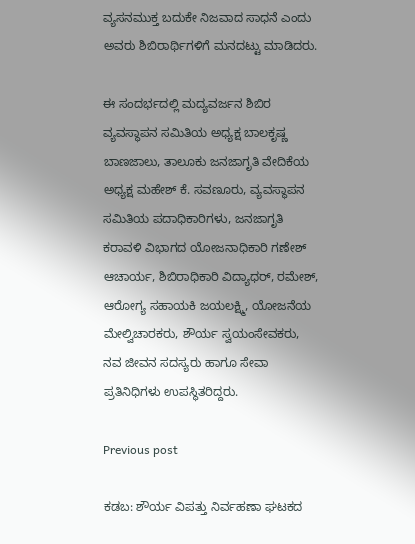ವ್ಯಸನಮುಕ್ತ ಬದುಕೇ ನಿಜವಾದ ಸಾಧನೆ ಎಂದು ಅವರು ಶಿಬಿರಾರ್ಥಿಗಳಿಗೆ ಮನದಟ್ಟು ಮಾಡಿದರು.

ಈ ಸಂದರ್ಭದಲ್ಲಿ ಮದ್ಯವರ್ಜನ ಶಿಬಿರ ವ್ಯವಸ್ಥಾಪನ ಸಮಿತಿಯ ಅಧ್ಯಕ್ಷ ಬಾಲಕೃಷ್ಣ ಬಾಣಜಾಲು, ತಾಲೂಕು ಜನಜಾಗೃತಿ ವೇದಿಕೆಯ ಅಧ್ಯಕ್ಷ ಮಹೇಶ್ ಕೆ. ಸವಣೂರು, ವ್ಯವಸ್ಥಾಪನ ಸಮಿತಿಯ ಪದಾಧಿಕಾರಿಗಳು, ಜನಜಾಗೃತಿ ಕರಾವಳಿ ವಿಭಾಗದ ಯೋಜನಾಧಿಕಾರಿ ಗಣೇಶ್ ಆಚಾರ್ಯ, ಶಿಬಿರಾಧಿಕಾರಿ ವಿದ್ಯಾಧರ್, ರಮೇಶ್, ಆರೋಗ್ಯ ಸಹಾಯಕಿ ಜಯಲಕ್ಷ್ಮಿ, ಯೋಜನೆಯ ಮೇಲ್ವಿಚಾರಕರು, ಶೌರ್ಯ ಸ್ವಯಂಸೇವಕರು, ನವ ಜೀವನ ಸದಸ್ಯರು ಹಾಗೂ ಸೇವಾ ಪ್ರತಿನಿಧಿಗಳು ಉಪಸ್ಥಿತರಿದ್ದರು.

Previous post

ಕಡಬ: ಶೌರ್ಯ ವಿಪತ್ತು ನಿರ್ವಹಣಾ ಘಟಕದ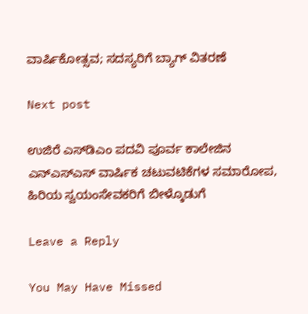ವಾರ್ಷಿಕೋತ್ಸವ; ಸದಸ್ಯರಿಗೆ ಬ್ಯಾಗ್ ವಿತರಣೆ

Next post

ಉಜಿರೆ ಎಸ್‌ಡಿಎಂ ಪದವಿ ಪೂರ್ವ ಕಾಲೇಜಿನ ಎನ್‌ಎಸ್‌ಎಸ್ ವಾರ್ಷಿಕ ಚಟುವಟಿಕೆಗಳ ಸಮಾರೋಪ, ಹಿರಿಯ ಸ್ವಯಂಸೇವಕರಿಗೆ ಬೀಳ್ಕೊಡುಗೆ

Leave a Reply

You May Have Missed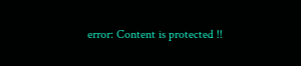error: Content is protected !!